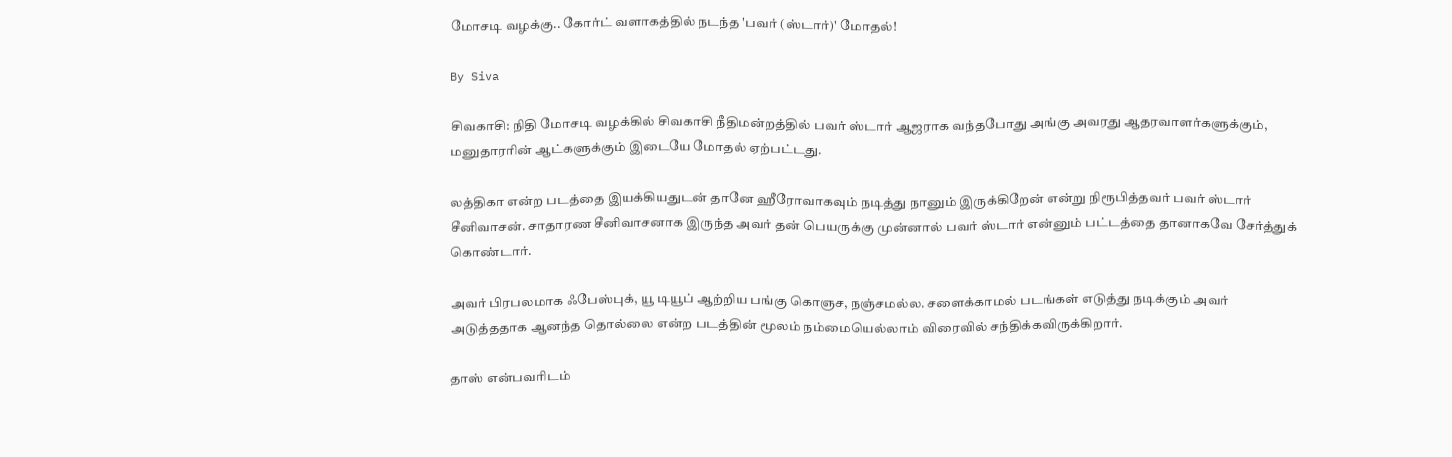மோசடி வழக்கு.. கோர்ட் வளாகத்தில் நடந்த 'பவர் (ஸ்டார்)' மோதல்!

By Siva

சிவகாசி: நிதி மோசடி வழக்கில் சிவகாசி நீதிமன்றத்தில் பவர் ஸ்டார் ஆஜராக வந்தபோது அங்கு அவரது ஆதரவாளர்களுக்கும், மனுதாரரின் ஆட்களுக்கும் இடையே மோதல் ஏற்பட்டது.

லத்திகா என்ற படத்தை இயக்கியதுடன் தானே ஹீரோவாகவும் நடித்து நானும் இருக்கிறேன் என்று நிரூபித்தவர் பவர் ஸ்டார் சீனிவாசன். சாதாரண சீனிவாசனாக இருந்த அவர் தன் பெயருக்கு முன்னால் பவர் ஸ்டார் என்னும் பட்டத்தை தானாகவே சேர்த்துக் கொண்டார்.

அவர் பிரபலமாக ஃபேஸ்புக், யூ டியூப் ஆற்றிய பங்கு கொஞச, நஞ்சமல்ல. சளைக்காமல் படங்கள் எடுத்து நடிக்கும் அவர் அடுத்ததாக ஆனந்த தொல்லை என்ற படத்தின் மூலம் நம்மையெல்லாம் விரைவில் சந்திக்கவிருக்கிறார்.

தாஸ் என்பவரிடம்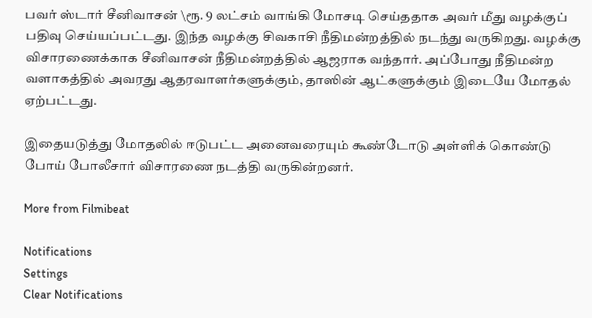பவர் ஸ்டார் சீனிவாசன் \ரூ. 9 லட்சம் வாங்கி மோசடி செய்ததாக அவர் மீது வழக்குப் பதிவு செய்யப்பட்டது. இந்த வழக்கு சிவகாசி நீதிமன்றத்தில் நடந்து வருகிறது. வழக்கு விசாரணைக்காக சீனிவாசன் நீதிமன்றத்தில் ஆஜராக வந்தார். அப்போது நீதிமன்ற வளாகத்தில் அவரது ஆதரவாளர்களுக்கும், தாஸின் ஆட்களுக்கும் இடையே மோதல் ஏற்பட்டது.

இதையடுத்து மோதலில் ஈடுபட்ட அனைவரையும் கூண்டோடு அள்ளிக் கொண்டு போய் போலீசார் விசாரணை நடத்தி வருகின்றனர்.

More from Filmibeat

Notifications
Settings
Clear Notifications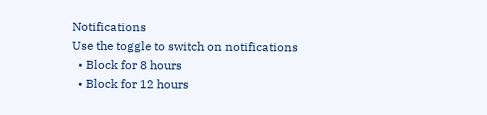Notifications
Use the toggle to switch on notifications
  • Block for 8 hours
  • Block for 12 hours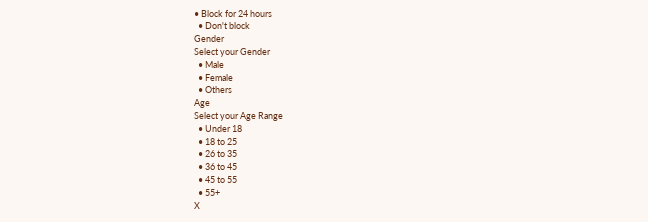• Block for 24 hours
  • Don't block
Gender
Select your Gender
  • Male
  • Female
  • Others
Age
Select your Age Range
  • Under 18
  • 18 to 25
  • 26 to 35
  • 36 to 45
  • 45 to 55
  • 55+
X